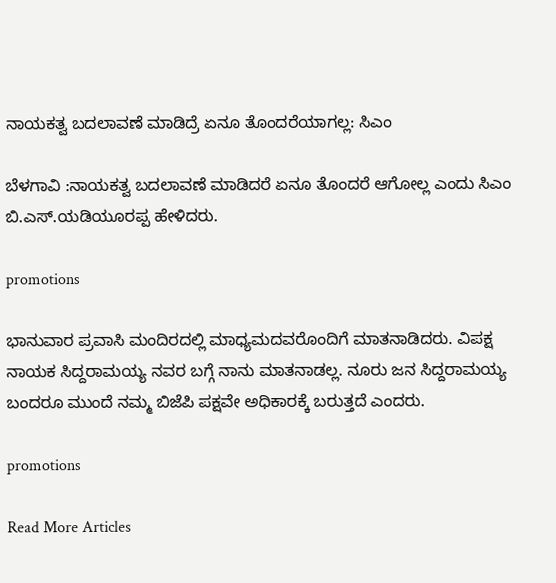ನಾಯಕತ್ವ ಬದಲಾವಣೆ ಮಾಡಿದ್ರೆ ಏನೂ ತೊಂದರೆಯಾಗಲ್ಲ: ಸಿಎಂ

ಬೆಳಗಾವಿ :ನಾಯಕತ್ವ ಬದಲಾವಣೆ ಮಾಡಿದರೆ ಏನೂ ತೊಂದರೆ ಆಗೋಲ್ಲ ಎಂದು ಸಿಎಂ ಬಿ.ಎಸ್.ಯಡಿಯೂರಪ್ಪ ಹೇಳಿದರು.

promotions

ಭಾನುವಾರ ಪ್ರವಾಸಿ ಮಂದಿರದಲ್ಲಿ ಮಾಧ್ಯಮದವರೊಂದಿಗೆ ಮಾತನಾಡಿದರು. ವಿಪಕ್ಷ ನಾಯಕ ಸಿದ್ದರಾಮಯ್ಯ ನವರ ಬಗ್ಗೆ ನಾನು ಮಾತನಾಡಲ್ಲ. ನೂರು ಜನ ಸಿದ್ದರಾಮಯ್ಯ ಬಂದರೂ ಮುಂದೆ ನಮ್ಮ ಬಿಜೆಪಿ ಪಕ್ಷವೇ ಅಧಿಕಾರಕ್ಕೆ ಬರುತ್ತದೆ ಎಂದರು.

promotions

Read More Articles